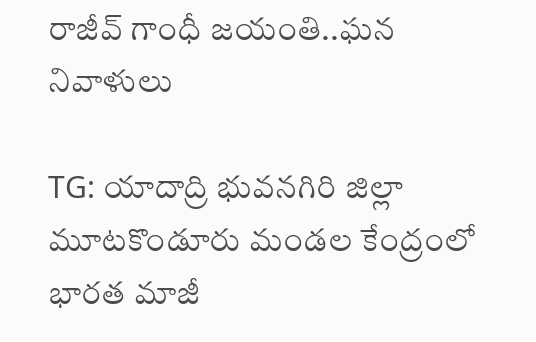రాజీవ్ గాంధీ జయంతి..ఘన నివాళులు

TG: యాదాద్రి భువనగిరి జిల్లా మూటకొండూరు మండల కేంద్రంలో భారత మాజీ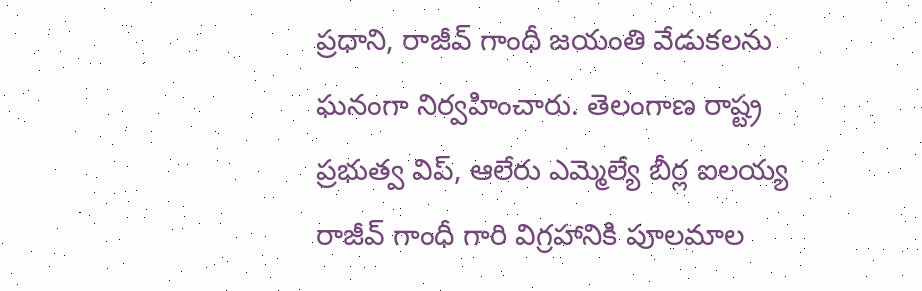ప్రధాని, రాజీవ్ గాంధీ జయంతి వేడుకలను ఘనంగా నిర్వహించారు. తెలంగాణ రాష్ట్ర ప్రభుత్వ విప్, ఆలేరు ఎమ్మెల్యే బీర్ల ఐలయ్య రాజీవ్ గాంధీ గారి విగ్రహానికి పూలమాల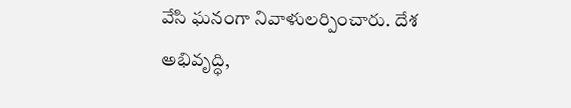వేసి ఘనంగా నివాళులర్పించారు. దేశ అభివృద్ధి,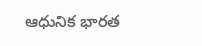ఆధునిక భారత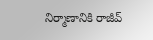నిర్మాణానికి రాజీవ్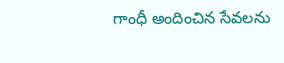గాంధీ అందించిన సేవలను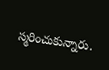స్మరించుకున్నారు.